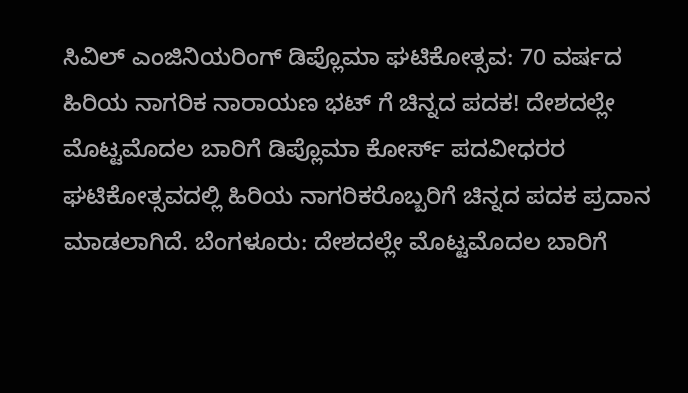ಸಿವಿಲ್ ಎಂಜಿನಿಯರಿಂಗ್ ಡಿಪ್ಲೊಮಾ ಘಟಿಕೋತ್ಸವ: 70 ವರ್ಷದ ಹಿರಿಯ ನಾಗರಿಕ ನಾರಾಯಣ ಭಟ್ ಗೆ ಚಿನ್ನದ ಪದಕ! ದೇಶದಲ್ಲೇ ಮೊಟ್ಟಮೊದಲ ಬಾರಿಗೆ ಡಿಪ್ಲೊಮಾ ಕೋರ್ಸ್ ಪದವೀಧರರ ಘಟಿಕೋತ್ಸವದಲ್ಲಿ ಹಿರಿಯ ನಾಗರಿಕರೊಬ್ಬರಿಗೆ ಚಿನ್ನದ ಪದಕ ಪ್ರದಾನ ಮಾಡಲಾಗಿದೆ. ಬೆಂಗಳೂರು: ದೇಶದಲ್ಲೇ ಮೊಟ್ಟಮೊದಲ ಬಾರಿಗೆ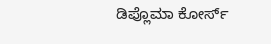ಡಿಪ್ಲೊಮಾ ಕೋರ್ಸ್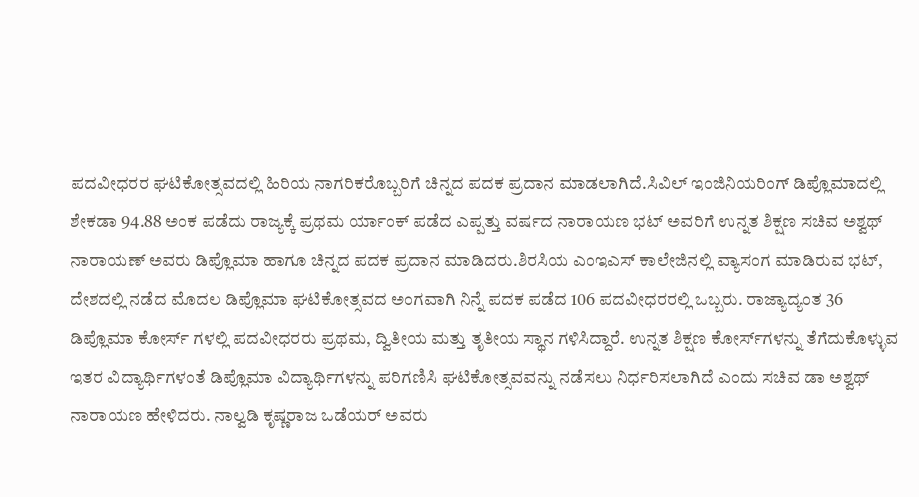ಪದವೀಧರರ ಘಟಿಕೋತ್ಸವದಲ್ಲಿ ಹಿರಿಯ ನಾಗರಿಕರೊಬ್ಬರಿಗೆ ಚಿನ್ನದ ಪದಕ ಪ್ರದಾನ ಮಾಡಲಾಗಿದೆ.ಸಿವಿಲ್ ಇಂಜಿನಿಯರಿಂಗ್ ಡಿಪ್ಲೊಮಾದಲ್ಲಿ ಶೇಕಡಾ 94.88 ಅಂಕ ಪಡೆದು ರಾಜ್ಯಕ್ಕೆ ಪ್ರಥಮ ರ್ಯಾಂಕ್ ಪಡೆದ ಎಪ್ಪತ್ತು ವರ್ಷದ ನಾರಾಯಣ ಭಟ್ ಅವರಿಗೆ ಉನ್ನತ ಶಿಕ್ಷಣ ಸಚಿವ ಅಶ್ವಥ್ ನಾರಾಯಣ್ ಅವರು ಡಿಪ್ಲೊಮಾ ಹಾಗೂ ಚಿನ್ನದ ಪದಕ ಪ್ರದಾನ ಮಾಡಿದರು.ಶಿರಸಿಯ ಎಂಇಎಸ್ ಕಾಲೇಜಿನಲ್ಲಿ ವ್ಯಾಸಂಗ ಮಾಡಿರುವ ಭಟ್, ದೇಶದಲ್ಲಿ ನಡೆದ ಮೊದಲ ಡಿಪ್ಲೊಮಾ ಘಟಿಕೋತ್ಸವದ ಅಂಗವಾಗಿ ನಿನ್ನೆ ಪದಕ ಪಡೆದ 106 ಪದವೀಧರರಲ್ಲಿ ಒಬ್ಬರು. ರಾಜ್ಯಾದ್ಯಂತ 36 ಡಿಪ್ಲೊಮಾ ಕೋರ್ಸ್ ಗಳಲ್ಲಿ ಪದವೀಧರರು ಪ್ರಥಮ, ದ್ವಿತೀಯ ಮತ್ತು ತೃತೀಯ ಸ್ಥಾನ ಗಳಿಸಿದ್ದಾರೆ. ಉನ್ನತ ಶಿಕ್ಷಣ ಕೋರ್ಸ್‌ಗಳನ್ನು ತೆಗೆದುಕೊಳ್ಳುವ ಇತರ ವಿದ್ಯಾರ್ಥಿಗಳಂತೆ ಡಿಪ್ಲೊಮಾ ವಿದ್ಯಾರ್ಥಿಗಳನ್ನು ಪರಿಗಣಿಸಿ ಘಟಿಕೋತ್ಸವವನ್ನು ನಡೆಸಲು ನಿರ್ಧರಿಸಲಾಗಿದೆ ಎಂದು ಸಚಿವ ಡಾ ಅಶ್ವಥ್ ನಾರಾಯಣ ಹೇಳಿದರು. ನಾಲ್ವಡಿ ಕೃಷ್ಣರಾಜ ಒಡೆಯರ್ ಅವರು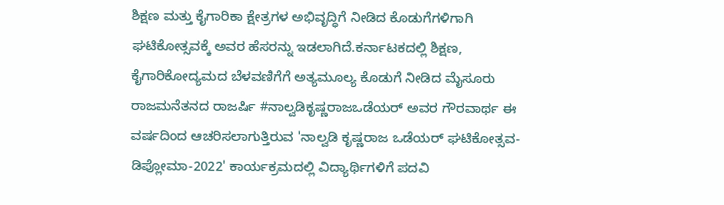ಶಿಕ್ಷಣ ಮತ್ತು ಕೈಗಾರಿಕಾ ಕ್ಷೇತ್ರಗಳ ಅಭಿವೃದ್ಧಿಗೆ ನೀಡಿದ ಕೊಡುಗೆಗಳಿಗಾಗಿ ಘಟಿಕೋತ್ಸವಕ್ಕೆ ಅವರ ಹೆಸರನ್ನು ಇಡಲಾಗಿದೆ.ಕರ್ನಾಟಕದಲ್ಲಿ ಶಿಕ್ಷಣ, ಕೈಗಾರಿಕೋದ್ಯಮದ ಬೆಳವಣಿಗೆಗೆ ಅತ್ಯಮೂಲ್ಯ ಕೊಡುಗೆ ನೀಡಿದ ಮೈಸೂರು ರಾಜಮನೆತನದ ರಾಜರ್ಷಿ #ನಾಲ್ವಡಿಕೃಷ್ಣರಾಜಒಡೆಯರ್‌ ಅವರ ಗೌರವಾರ್ಥ ಈ ವರ್ಷದಿಂದ ಆಚರಿಸಲಾಗುತ್ತಿರುವ 'ನಾಲ್ವಡಿ ಕೃಷ್ಣರಾಜ ಒಡೆಯರ್‌ ಘಟಿಕೋತ್ಸವ- ಡಿಪ್ಲೋಮಾ-2022' ಕಾರ್ಯಕ್ರಮದಲ್ಲಿ ವಿದ್ಯಾರ್ಥಿಗಳಿಗೆ ಪದವಿ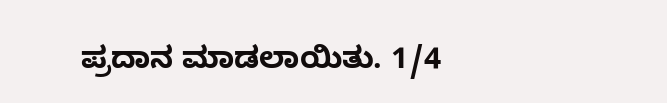ಪ್ರದಾನ ಮಾಡಲಾಯಿತು. 1/4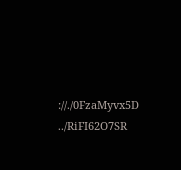://./0FzaMyvx5D ../RiFI62O7SR